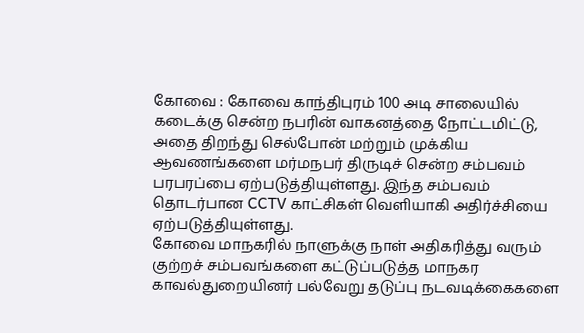கோவை : கோவை காந்திபுரம் 100 அடி சாலையில் கடைக்கு சென்ற நபரின் வாகனத்தை நோட்டமிட்டு, அதை திறந்து செல்போன் மற்றும் முக்கிய ஆவணங்களை மர்மநபர் திருடிச் சென்ற சம்பவம் பரபரப்பை ஏற்படுத்தியுள்ளது. இந்த சம்பவம் தொடர்பான CCTV காட்சிகள் வெளியாகி அதிர்ச்சியை ஏற்படுத்தியுள்ளது.
கோவை மாநகரில் நாளுக்கு நாள் அதிகரித்து வரும் குற்றச் சம்பவங்களை கட்டுப்படுத்த மாநகர காவல்துறையினர் பல்வேறு தடுப்பு நடவடிக்கைகளை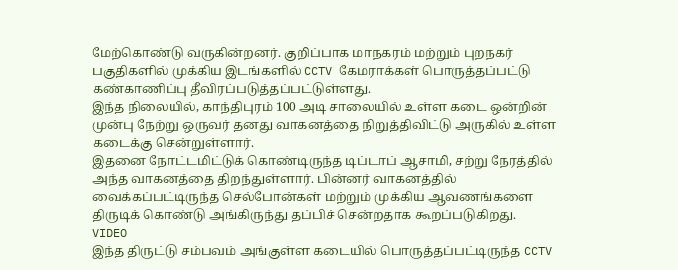மேற்கொண்டு வருகின்றனர். குறிப்பாக மாநகரம் மற்றும் புறநகர் பகுதிகளில் முக்கிய இடங்களில் CCTV கேமராக்கள் பொருத்தப்பட்டு கண்காணிப்பு தீவிரப்படுத்தப்பட்டுள்ளது.
இந்த நிலையில், காந்திபுரம் 100 அடி சாலையில் உள்ள கடை ஒன்றின் முன்பு நேற்று ஒருவர் தனது வாகனத்தை நிறுத்திவிட்டு அருகில் உள்ள கடைக்கு சென்றுள்ளார்.
இதனை நோட்டமிட்டுக் கொண்டிருந்த டிப்டாப் ஆசாமி, சற்று நேரத்தில் அந்த வாகனத்தை திறந்துள்ளார். பின்னர் வாகனத்தில் வைக்கப்பட்டிருந்த செல்போன்கள் மற்றும் முக்கிய ஆவணங்களை திருடிக் கொண்டு அங்கிருந்து தப்பிச் சென்றதாக கூறப்படுகிறது.
VIDEO
இந்த திருட்டு சம்பவம் அங்குள்ள கடையில் பொருத்தப்பட்டிருந்த CCTV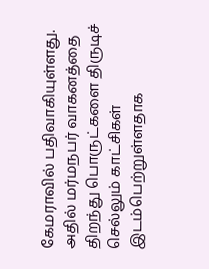கேமராவில் பதிவாகியுள்ளது. அதில் மர்மநபர் வாகனத்தை திறந்து பொருட்களை திருடிச் செல்லும் காட்சிகள் இடம்பெற்றுள்ளதாக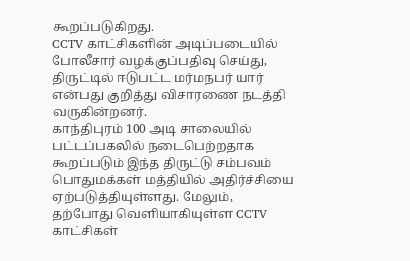கூறப்படுகிறது.
CCTV காட்சிகளின் அடிப்படையில் போலீசார் வழக்குப்பதிவு செய்து, திருட்டில் ஈடுபட்ட மர்மநபர் யார் என்பது குறித்து விசாரணை நடத்தி வருகின்றனர்.
காந்திபுரம் 100 அடி சாலையில் பட்டப்பகலில் நடைபெற்றதாக கூறப்படும் இந்த திருட்டு சம்பவம் பொதுமக்கள் மத்தியில் அதிர்ச்சியை ஏற்படுத்தியுள்ளது. மேலும், தற்போது வெளியாகியுள்ள CCTV காட்சிகள்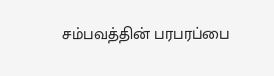சம்பவத்தின் பரபரப்பை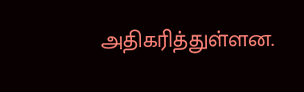அதிகரித்துள்ளன.